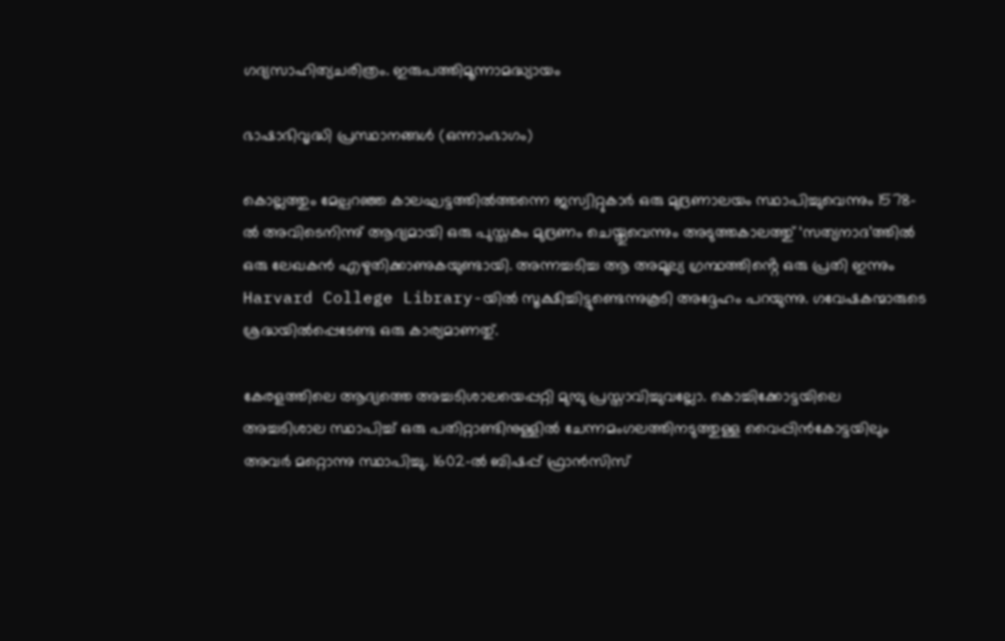ഗദ്യസാഹിത്യചരിത്രം. ഇരുപത്തിമൂന്നാമദ്ധ്യായം

ഭാഷാഭിവൃദ്ധി പ്രസ്ഥാനങ്ങൾ (ഒന്നാംഭാഗം)

കൊല്ലത്തും മേല്പറഞ്ഞ കാലഘട്ടത്തിൽത്തന്നെ ജസ്വിറ്റുകാർ ഒരു മുദ്രണാലയം സ്ഥാപിച്ചുവെന്നും 1578-ൽ അവിടെനിന്നു് ആദ്യമായി ഒരു പുസ്തകം മുദ്രണം ചെയ്തുവെന്നും അടുത്തകാലത്തു് ‘സത്യനാദ’ത്തിൽ ഒരു ലേഖകൻ എഴുതിക്കാണുകയുണ്ടായി. അന്നച്ചടിച്ച ആ അമൂല്യ ഗ്രന്ഥത്തിൻ്റെ ഒരു പ്രതി ഇന്നും Harvard College Library-യിൽ സൂക്ഷിച്ചിട്ടുണ്ടെന്നുകൂടി അദ്ദേഹം പറയുന്നു. ഗവേഷകന്മാരുടെ ശ്രദ്ധയിൽപ്പെടേണ്ട ഒരു കാര്യമാണതു്.

കേരളത്തിലെ ആദ്യത്തെ അച്ചടിശാലയെപ്പറ്റി മുമ്പു പ്രസ്താവിച്ചുവല്ലോ. കൊച്ചിക്കോട്ടയിലെ അച്ചടിശാല സ്ഥാപിച്ച് ഒരു പതിറ്റാണ്ടിനുള്ളിൽ ചേന്നമംഗലത്തിനടുത്തുള്ള വൈപ്പിൻകോട്ടയിലും അവർ മറ്റൊന്നു സ്ഥാപിച്ചു. 1602-ൽ ബിഷപ്പ് ഫ്രാൻസിസ്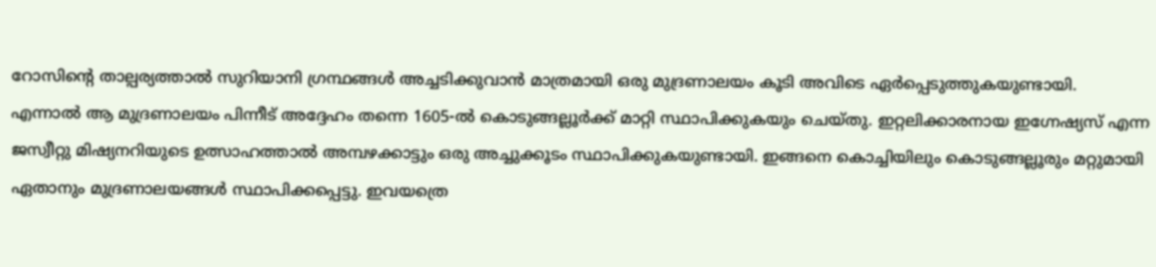റോസിൻ്റെ താല്പര്യത്താൽ സുറിയാനി ഗ്രന്ഥങ്ങൾ അച്ചടിക്കുവാൻ മാത്രമായി ഒരു മുദ്രണാലയം കൂടി അവിടെ ഏർപ്പെടുത്തുകയുണ്ടായി. എന്നാൽ ആ മുദ്രണാലയം പിന്നീട് അദ്ദേഹം തന്നെ 1605-ൽ കൊടുങ്ങല്ലൂർക്ക് മാറ്റി സ്ഥാപിക്കുകയും ചെയ്തു. ഇറ്റലിക്കാരനായ ഇഗ്നേഷ്യസ് എന്ന ജസ്വീറ്റു മിഷ്യനറിയുടെ ഉത്സാഹത്താൽ അമ്പഴക്കാട്ടും ഒരു അച്ചുക്കൂടം സ്ഥാപിക്കുകയുണ്ടായി. ഇങ്ങനെ കൊച്ചിയിലും കൊടുങ്ങല്ലൂരും മറ്റുമായി ഏതാനും മുദ്രണാലയങ്ങൾ സ്ഥാപിക്കപ്പെട്ടു. ഇവയത്രെ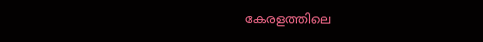കേരളത്തിലെ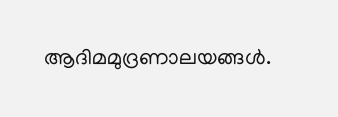ആദിമമുദ്രണാലയങ്ങൾ.